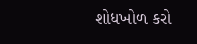શોધખોળ કરો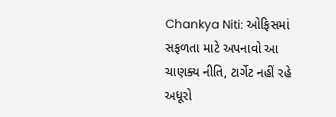Chankya Niti: ઓફિસમાં સફળતા માટે અપનાવો આ ચાણક્ય નીતિ, ટાર્ગેટ નહીં રહે અધૂરો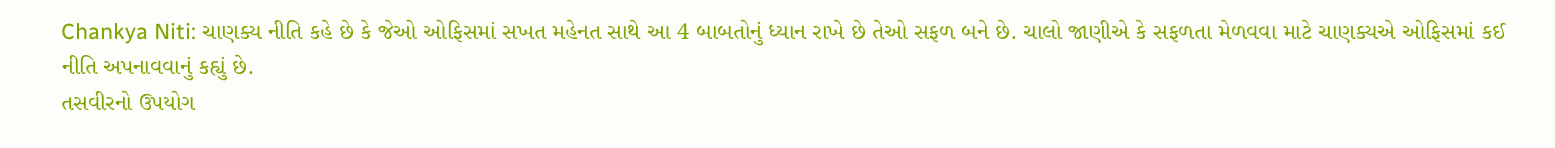Chankya Niti: ચાણક્ય નીતિ કહે છે કે જેઓ ઓફિસમાં સખત મહેનત સાથે આ 4 બાબતોનું ધ્યાન રાખે છે તેઓ સફળ બને છે. ચાલો જાણીએ કે સફળતા મેળવવા માટે ચાણક્યએ ઓફિસમાં કઈ નીતિ અપનાવવાનું કહ્યું છે.
તસવીરનો ઉપયોગ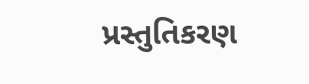પ્રસ્તુતિકરણ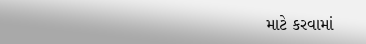માટે કરવામાં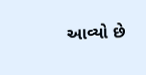આવ્યો છે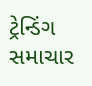ટ્રેન્ડિંગ સમાચાર